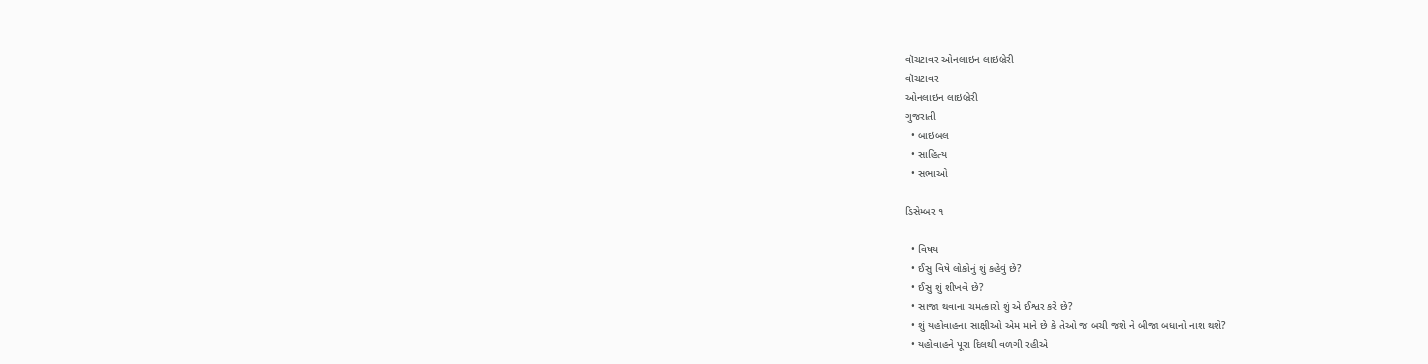વૉચટાવર ઓનલાઇન લાઇબ્રેરી
વૉચટાવર
ઓનલાઇન લાઇબ્રેરી
ગુજરાતી
  • બાઇબલ
  • સાહિત્ય
  • સભાઓ

ડિસેમ્બર ૧

  • વિષય
  • ઈસુ વિષે લોકોનું શું કહેવું છે?
  • ઈસુ શું શીખવે છે?
  • સાજા થવાના ચમત્કારો શું એ ઈશ્વર કરે છે?
  • શું યહોવાહના સાક્ષીઓ એમ માને છે કે તેઓ જ બચી જશે ને બીજા બધાનો નાશ થશે?
  • યહોવાહને પૂરા દિલથી વળગી રહીએ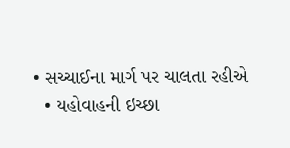• સચ્ચાઈના માર્ગ પર ચાલતા રહીએ
  • યહોવાહની ઇચ્છા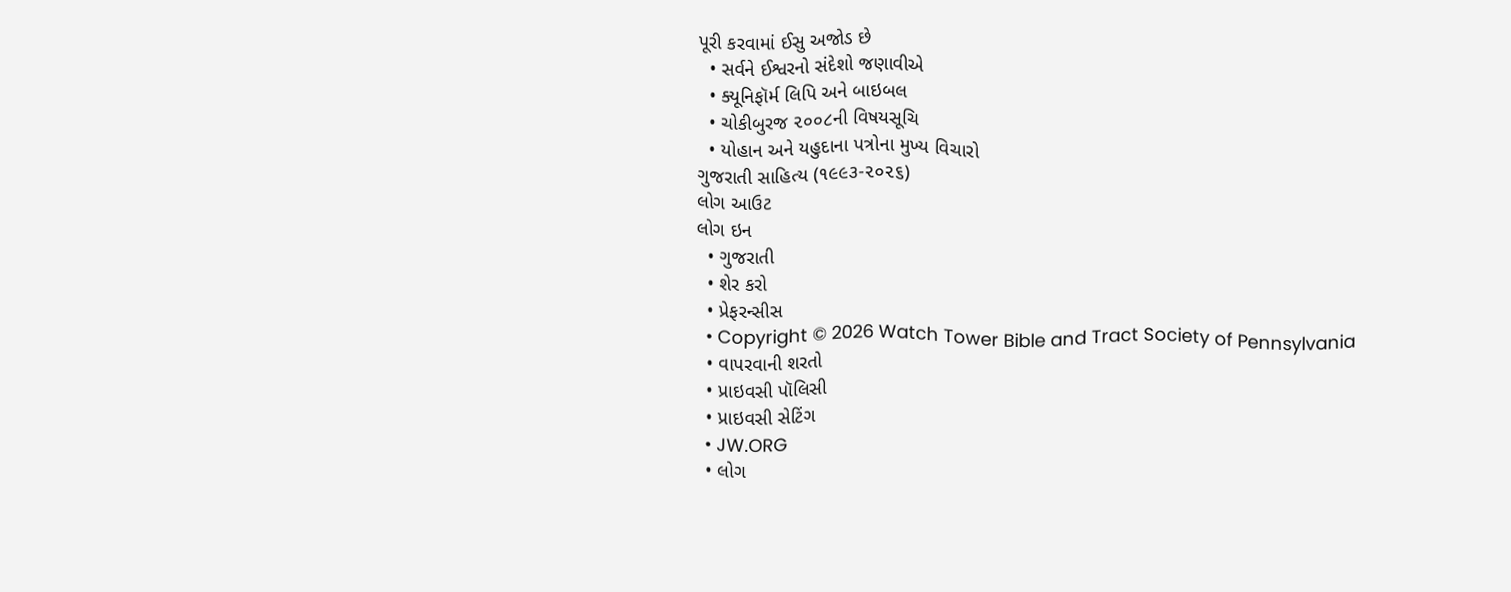પૂરી કરવામાં ઈસુ અજોડ છે
  • સર્વને ઈશ્વરનો સંદેશો જણાવીએ
  • ક્યૂનિફૉર્મ લિપિ અને બાઇબલ
  • ચોકીબુરજ ૨૦૦૮ની વિષયસૂચિ
  • યોહાન અને યહુદાના પત્રોના મુખ્ય વિચારો
ગુજરાતી સાહિત્ય (૧૯૯૩-૨૦૨૬)
લોગ આઉટ
લોગ ઇન
  • ગુજરાતી
  • શેર કરો
  • પ્રેફરન્સીસ
  • Copyright © 2026 Watch Tower Bible and Tract Society of Pennsylvania
  • વાપરવાની શરતો
  • પ્રાઇવસી પૉલિસી
  • પ્રાઇવસી સેટિંગ
  • JW.ORG
  • લોગ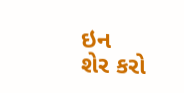ઇન
શેર કરો